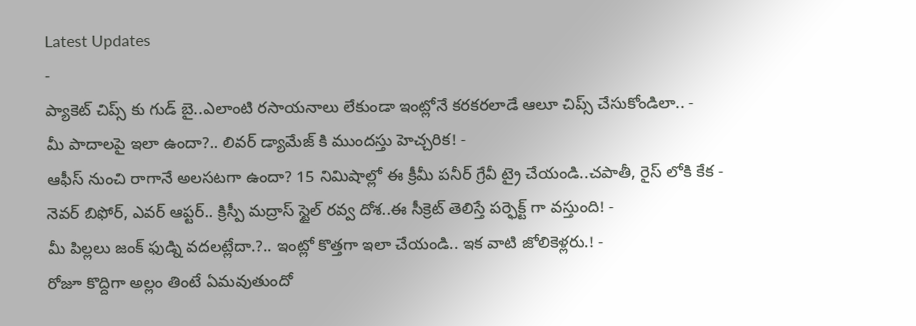Latest Updates
-
ప్యాకెట్ చిప్స్ కు గుడ్ బై..ఎలాంటి రసాయనాలు లేకుండా ఇంట్లోనే కరకరలాడే ఆలూ చిప్స్ చేసుకోండిలా.. -
మీ పాదాలపై ఇలా ఉందా?.. లివర్ డ్యామేజ్ కి ముందస్తు హెచ్చరిక! -
ఆఫీస్ నుంచి రాగానే అలసటగా ఉందా? 15 నిమిషాల్లో ఈ క్రీమీ పనీర్ గ్రేవీ ట్రై చేయండి..చపాతీ, రైస్ లోకి కేక -
నెవర్ బిఫోర్, ఎవర్ ఆప్టర్.. క్రిస్పీ మద్రాస్ స్టైల్ రవ్వ దోశ..ఈ సీక్రెట్ తెలిస్తే పర్ఫెక్ట్ గా వస్తుంది! -
మీ పిల్లలు జంక్ ఫుడ్ని వదలట్లేదా.?.. ఇంట్లో కొత్తగా ఇలా చేయండి.. ఇక వాటి జోలికెళ్లరు.! -
రోజూ కొద్దిగా అల్లం తింటే ఏమవుతుందో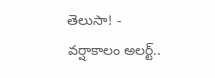తెలుసా! -
వర్షాకాలం అలర్ట్..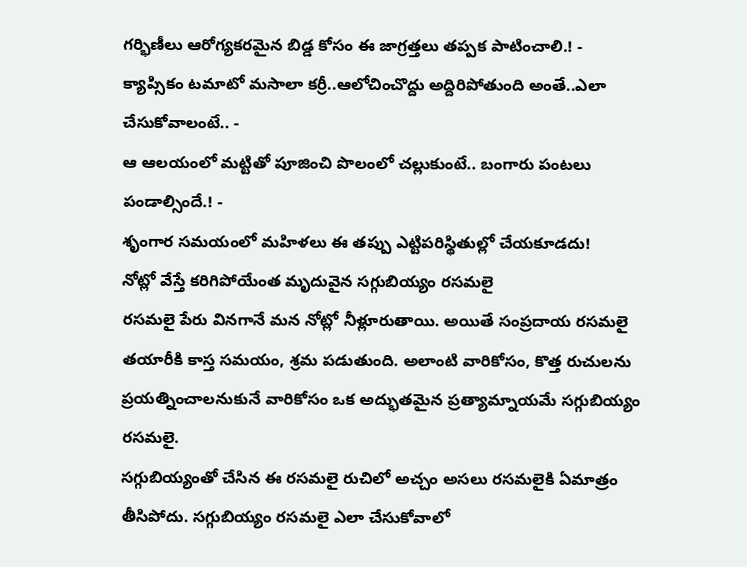గర్భిణీలు ఆరోగ్యకరమైన బిడ్డ కోసం ఈ జాగ్రత్తలు తప్పక పాటించాలి.! -
క్యాప్సికం టమాటో మసాలా కర్రీ..ఆలోచించొద్దు అద్దిరిపోతుంది అంతే..ఎలా చేసుకోవాలంటే.. -
ఆ ఆలయంలో మట్టితో పూజించి పొలంలో చల్లుకుంటే.. బంగారు పంటలు పండాల్సిందే.! -
శృంగార సమయంలో మహిళలు ఈ తప్పు ఎట్టిపరిస్థితుల్లో చేయకూడదు!
నోట్లో వేస్తే కరిగిపోయేంత మృదువైన సగ్గుబియ్యం రసమలై
రసమలై పేరు వినగానే మన నోట్లో నీళ్లూరుతాయి. అయితే సంప్రదాయ రసమలై తయారీకి కాస్త సమయం, శ్రమ పడుతుంది. అలాంటి వారికోసం, కొత్త రుచులను ప్రయత్నించాలనుకునే వారికోసం ఒక అద్భుతమైన ప్రత్యామ్నాయమే సగ్గుబియ్యం రసమలై.
సగ్గుబియ్యంతో చేసిన ఈ రసమలై రుచిలో అచ్చం అసలు రసమలైకి ఏమాత్రం తీసిపోదు. సగ్గుబియ్యం రసమలై ఎలా చేసుకోవాలో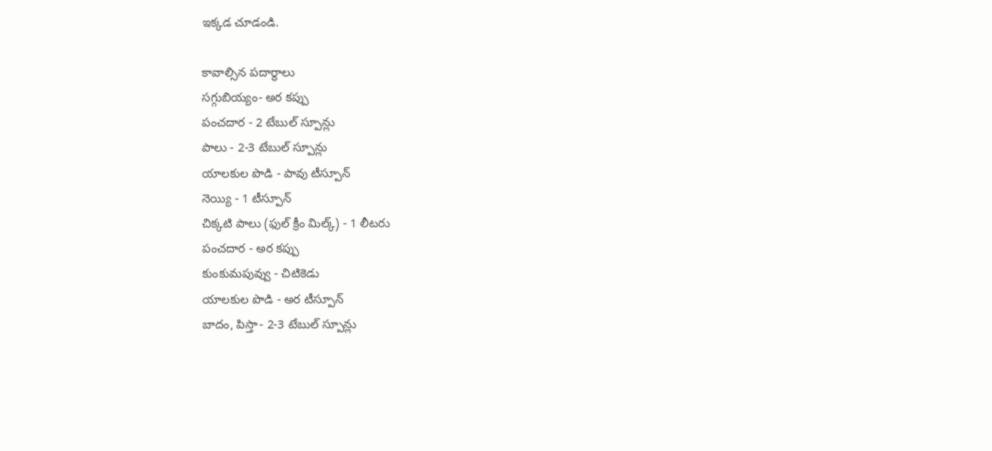ఇక్కడ చూడండి.

కావాల్సిన పదార్థాలు
సగ్గుబియ్యం- అర కప్పు
పంచదార - 2 టేబుల్ స్పూన్లు
పాలు - 2-3 టేబుల్ స్పూన్లు
యాలకుల పొడి - పావు టీస్పూన్
నెయ్యి - 1 టీస్పూన్
చిక్కటి పాలు (ఫుల్ క్రీం మిల్క్) - 1 లీటరు
పంచదార - అర కప్పు
కుంకుమపువ్వు - చిటికెడు
యాలకుల పొడి - అర టీస్పూన్
బాదం, పిస్తా- 2-3 టేబుల్ స్పూన్లు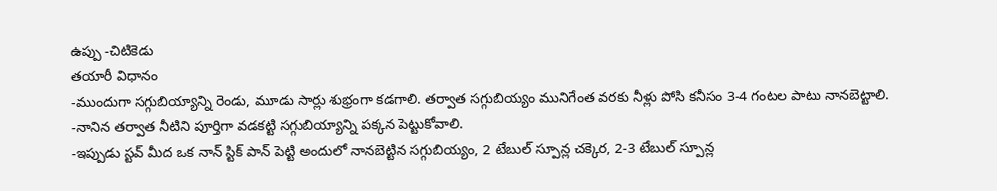ఉప్పు -చిటికెడు
తయారీ విధానం
-ముందుగా సగ్గుబియ్యాన్ని రెండు, మూడు సార్లు శుభ్రంగా కడగాలి. తర్వాత సగ్గుబియ్యం మునిగేంత వరకు నీళ్లు పోసి కనీసం 3-4 గంటల పాటు నానబెట్టాలి.
-నానిన తర్వాత నీటిని పూర్తిగా వడకట్టి సగ్గుబియ్యాన్ని పక్కన పెట్టుకోవాలి.
-ఇప్పుడు స్టవ్ మీద ఒక నాన్ స్టిక్ పాన్ పెట్టి అందులో నానబెట్టిన సగ్గుబియ్యం, 2 టేబుల్ స్పూన్ల చక్కెర, 2-3 టేబుల్ స్పూన్ల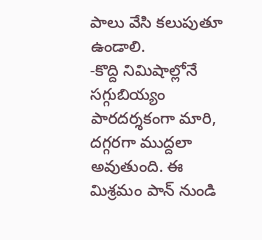పాలు వేసి కలుపుతూ ఉండాలి.
-కొద్ది నిమిషాల్లోనే సగ్గుబియ్యం పారదర్శకంగా మారి, దగ్గరగా ముద్దలా అవుతుంది. ఈ మిశ్రమం పాన్ నుండి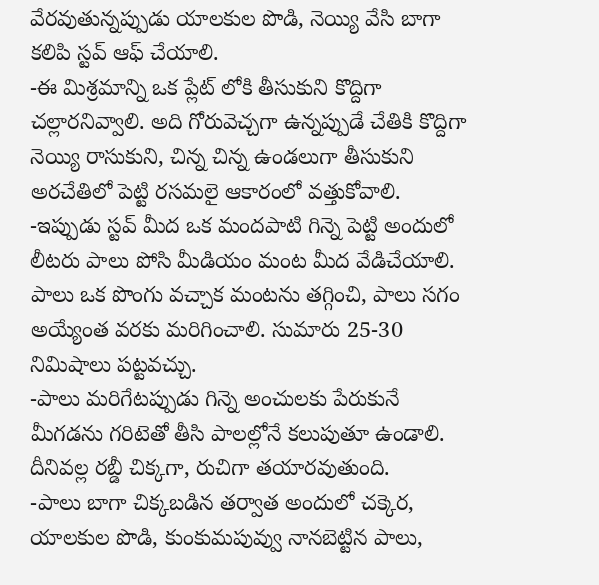వేరవుతున్నప్పుడు యాలకుల పొడి, నెయ్యి వేసి బాగా కలిపి స్టవ్ ఆఫ్ చేయాలి.
-ఈ మిశ్రమాన్ని ఒక ప్లేట్ లోకి తీసుకుని కొద్దిగా చల్లారనివ్వాలి. అది గోరువెచ్చగా ఉన్నప్పుడే చేతికి కొద్దిగా నెయ్యి రాసుకుని, చిన్న చిన్న ఉండలుగా తీసుకుని అరచేతిలో పెట్టి రసమలై ఆకారంలో వత్తుకోవాలి.
-ఇప్పుడు స్టవ్ మీద ఒక మందపాటి గిన్నె పెట్టి అందులో లీటరు పాలు పోసి మీడియం మంట మీద వేడిచేయాలి. పాలు ఒక పొంగు వచ్చాక మంటను తగ్గించి, పాలు సగం అయ్యేంత వరకు మరిగించాలి. సుమారు 25-30 నిమిషాలు పట్టవచ్చు.
-పాలు మరిగేటప్పుడు గిన్నె అంచులకు పేరుకునే మీగడను గరిటెతో తీసి పాలల్లోనే కలుపుతూ ఉండాలి. దీనివల్ల రబ్డీ చిక్కగా, రుచిగా తయారవుతుంది.
-పాలు బాగా చిక్కబడిన తర్వాత అందులో చక్కెర, యాలకుల పొడి, కుంకుమపువ్వు నానబెట్టిన పాలు,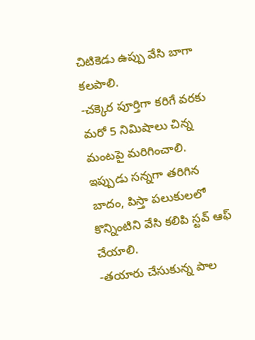చిటికెడు ఉప్పు వేసి బాగా కలపాలి.
-చక్కెర పూర్తిగా కరిగే వరకు మరో 5 నిమిషాలు చిన్న మంటపై మరిగించాలి. ఇప్పుడు సన్నగా తరిగిన బాదం, పిస్తా పలుకులలో కొన్నింటిని వేసి కలిపి స్టవ్ ఆఫ్ చేయాలి.
-తయారు చేసుకున్న పాల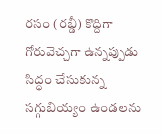రసం (రబ్డీ) కొద్దిగా గోరువెచ్చగా ఉన్నప్పుడు సిద్ధం చేసుకున్న సగ్గుబియ్యం ఉండలను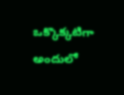ఒక్కొక్కటిగా అందులో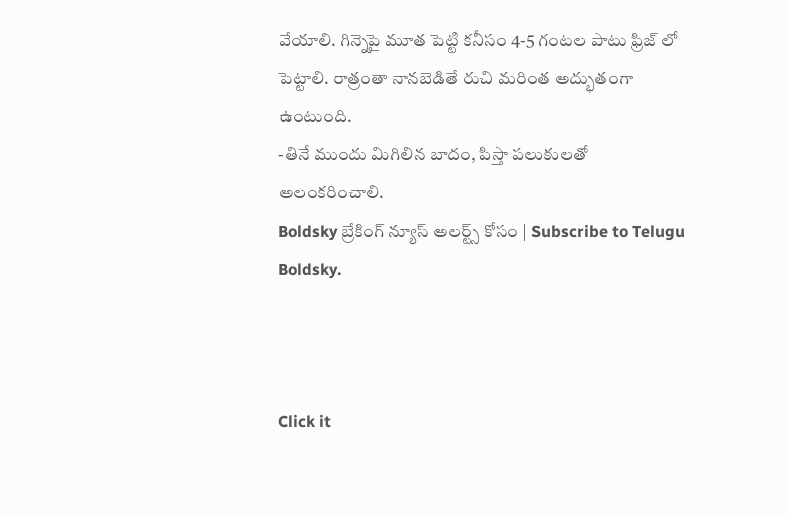వేయాలి. గిన్నెపై మూత పెట్టి కనీసం 4-5 గంటల పాటు ఫ్రిజ్ లో పెట్టాలి. రాత్రంతా నానబెడితే రుచి మరింత అద్భుతంగా ఉంటుంది.
-తినే ముందు మిగిలిన బాదం, పిస్తా పలుకులతో అలంకరించాలి.
Boldsky బ్రేకింగ్ న్యూస్ అలర్ట్స్ కోసం | Subscribe to Telugu Boldsky.



Click it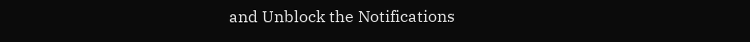and Unblock the Notifications